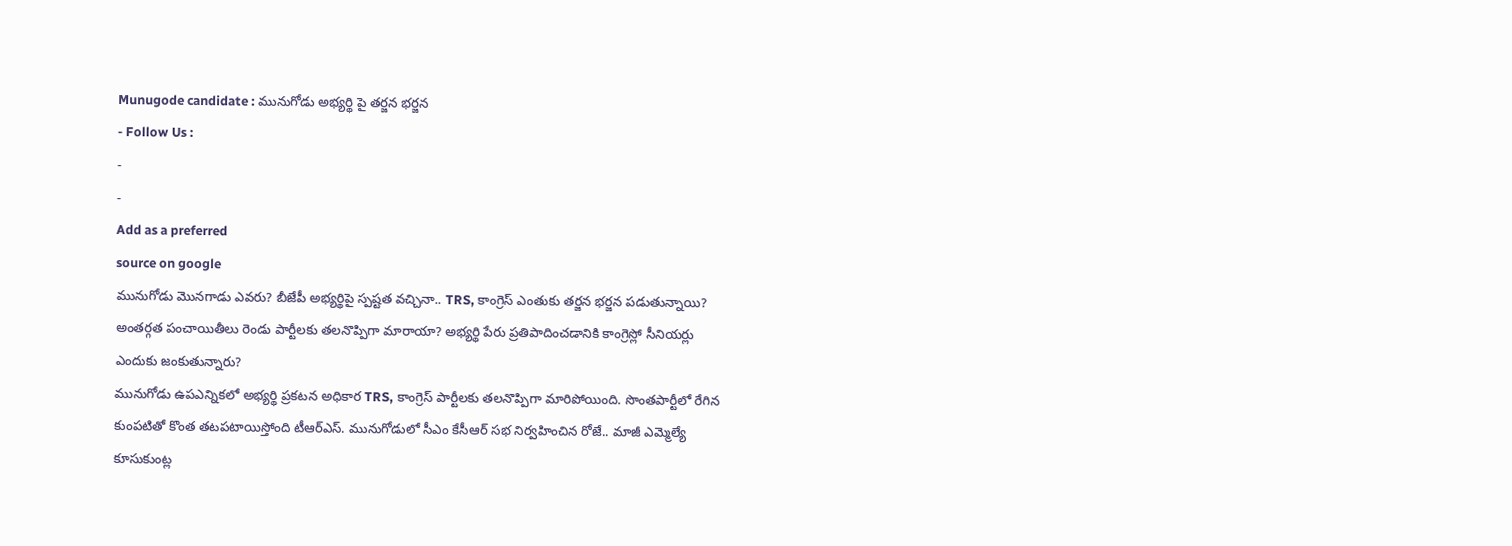Munugode candidate : మునుగోడు అభ్యర్థి పై తర్జన భర్జన
- Follow Us :
-
-
Add as a preferred
source on google
మునుగోడు మొనగాడు ఎవరు? బీజేపీ అభ్యర్థిపై స్పష్టత వచ్చినా.. TRS, కాంగ్రెస్ ఎంతుకు తర్జన భర్జన పడుతున్నాయి? అంతర్గత పంచాయితీలు రెండు పార్టీలకు తలనొప్పిగా మారాయా? అభ్యర్థి పేరు ప్రతిపాదించడానికి కాంగ్రెస్లో సీనియర్లు ఎందుకు జంకుతున్నారు?
మునుగోడు ఉపఎన్నికలో అభ్యర్థి ప్రకటన అధికార TRS, కాంగ్రెస్ పార్టీలకు తలనొప్పిగా మారిపోయింది. సొంతపార్టీలో రేగిన కుంపటితో కొంత తటపటాయిస్తోంది టీఆర్ఎస్. మునుగోడులో సీఎం కేసీఆర్ సభ నిర్వహించిన రోజే.. మాజీ ఎమ్మెల్యే కూసుకుంట్ల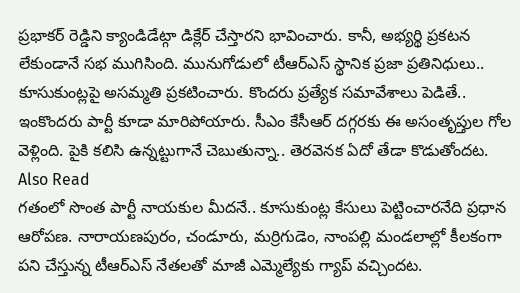ప్రభాకర్ రెడ్డిని క్యాండిడేట్గా డిక్లేర్ చేస్తారని భావించారు. కానీ, అభ్యర్థి ప్రకటన లేకుండానే సభ ముగిసింది. మునుగోడులో టీఆర్ఎస్ స్థానిక ప్రజా ప్రతినిధులు.. కూసుకుంట్లపై అసమ్మతి ప్రకటించారు. కొందరు ప్రత్యేక సమావేశాలు పెడితే.. ఇంకొందరు పార్టీ కూడా మారిపోయారు. సీఎం కేసీఆర్ దగ్గరకు ఈ అసంతృప్తుల గోల వెళ్లింది. పైకి కలిసి ఉన్నట్టుగానే చెబుతున్నా.. తెరవెనక ఏదో తేడా కొడుతోందట.
Also Read
గతంలో సొంత పార్టీ నాయకుల మీదనే.. కూసుకుంట్ల కేసులు పెట్టించారనేది ప్రధాన ఆరోపణ. నారాయణపురం, చండూరు, మర్రిగుడెం, నాంపల్లి మండలాల్లో కీలకంగా పని చేస్తున్న టీఆర్ఎస్ నేతలతో మాజీ ఎమ్మెల్యేకు గ్యాప్ వచ్చిందట.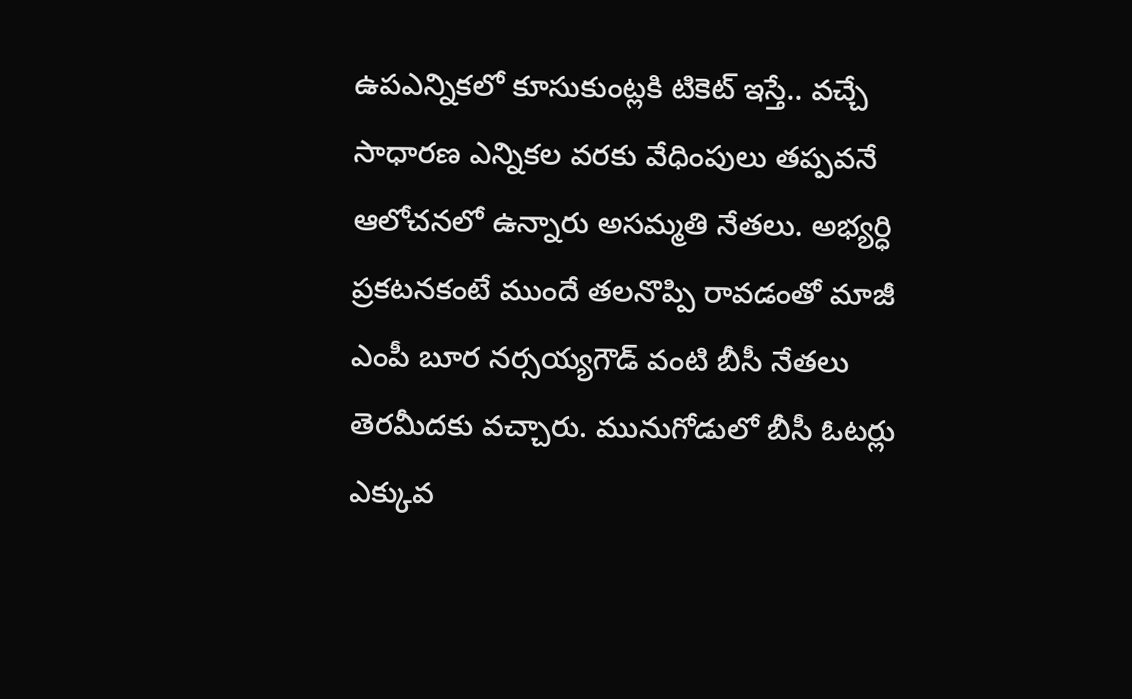ఉపఎన్నికలో కూసుకుంట్లకి టికెట్ ఇస్తే.. వచ్చే సాధారణ ఎన్నికల వరకు వేధింపులు తప్పవనే ఆలోచనలో ఉన్నారు అసమ్మతి నేతలు. అభ్యర్ధి ప్రకటనకంటే ముందే తలనొప్పి రావడంతో మాజీ ఎంపీ బూర నర్సయ్యగౌడ్ వంటి బీసీ నేతలు తెరమీదకు వచ్చారు. మునుగోడులో బీసీ ఓటర్లు ఎక్కువ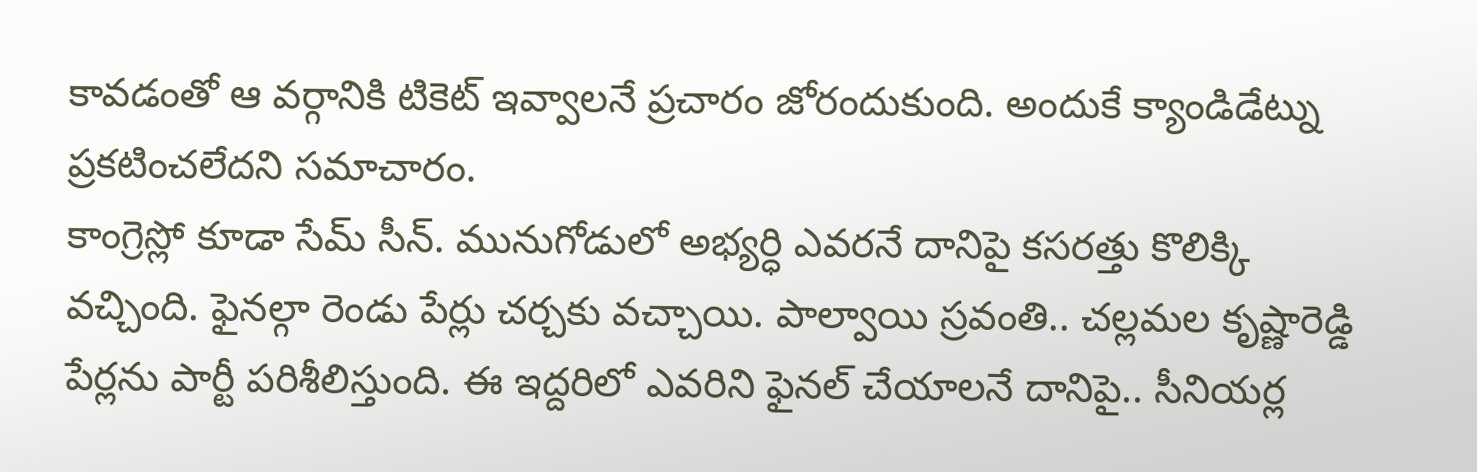కావడంతో ఆ వర్గానికి టికెట్ ఇవ్వాలనే ప్రచారం జోరందుకుంది. అందుకే క్యాండిడేట్ను ప్రకటించలేదని సమాచారం.
కాంగ్రెస్లో కూడా సేమ్ సీన్. మునుగోడులో అభ్యర్ధి ఎవరనే దానిపై కసరత్తు కొలిక్కి వచ్చింది. ఫైనల్గా రెండు పేర్లు చర్చకు వచ్చాయి. పాల్వాయి స్రవంతి.. చల్లమల కృష్ణారెడ్డి పేర్లను పార్టీ పరిశీలిస్తుంది. ఈ ఇద్దరిలో ఎవరిని ఫైనల్ చేయాలనే దానిపై.. సీనియర్ల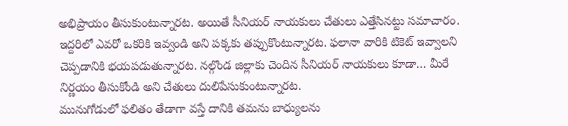అభిప్రాయం తీసుకుంటున్నారట. అయితే సీనియర్ నాయకులు చేతులు ఎత్తేసినట్టు సమాచారం. ఇద్దరిలో ఎవరో ఒకరికి ఇవ్వండి అని పక్కకు తప్పుకొంటున్నారట. ఫలానా వారికి టికెట్ ఇవ్వాలని చెప్పడానికి భయపడుతున్నారట. నల్గొండ జిల్లాకు చెందిన సీనియర్ నాయకులు కూడా… మీరే నిర్ణయం తీసుకోండి అని చేతులు దులిపేసుకుంటున్నారట.
మునుగోడులో ఫలితం తేడాగా వస్తే దానికి తమను బాధ్యులను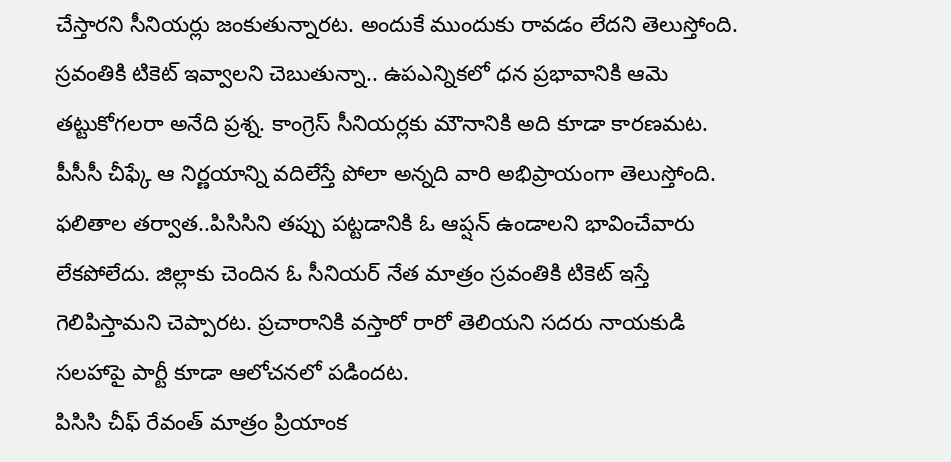చేస్తారని సీనియర్లు జంకుతున్నారట. అందుకే ముందుకు రావడం లేదని తెలుస్తోంది. స్రవంతికి టికెట్ ఇవ్వాలని చెబుతున్నా.. ఉపఎన్నికలో ధన ప్రభావానికి ఆమె తట్టుకోగలరా అనేది ప్రశ్న. కాంగ్రెస్ సీనియర్లకు మౌనానికి అది కూడా కారణమట. పీసీసీ చీఫ్కే ఆ నిర్ణయాన్ని వదిలేస్తే పోలా అన్నది వారి అభిప్రాయంగా తెలుస్తోంది. ఫలితాల తర్వాత..పిసిసిని తప్పు పట్టడానికి ఓ ఆప్షన్ ఉండాలని భావించేవారు లేకపోలేదు. జిల్లాకు చెందిన ఓ సీనియర్ నేత మాత్రం స్రవంతికి టికెట్ ఇస్తే గెలిపిస్తామని చెప్పారట. ప్రచారానికి వస్తారో రారో తెలియని సదరు నాయకుడి సలహాపై పార్టీ కూడా ఆలోచనలో పడిందట.
పిసిసి చీఫ్ రేవంత్ మాత్రం ప్రియాంక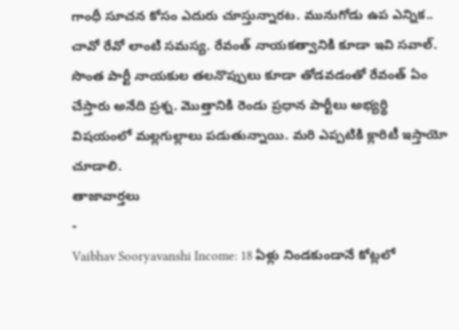గాంధీ సూచన కోసం ఎదురు చూస్తున్నారట. మునుగోడు ఉప ఎన్నిక.. చావో రేవో లాంటి సమస్య. రేవంత్ నాయకత్వానికి కూడా ఇవి సవాల్. సొంత పార్టీ నాయకుల తలనొప్పులు కూడా తోడవడంతో రేవంత్ ఏం చేస్తారు అనేది ప్రశ్న. మొత్తానికి రెండు ప్రధాన పార్టీలు అభ్యర్థి విషయంలో మల్లగుల్లాలు పడుతున్నాయి. మరి ఎప్పటికి క్లారిటీ ఇస్తాయో చూడాలి.
తాజావార్తలు
-
Vaibhav Sooryavanshi Income: 18 ఏళ్లు నిండకుండానే కోట్లలో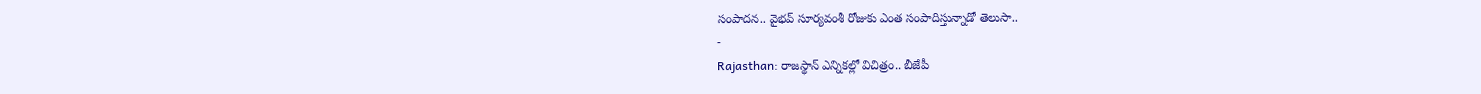సంపాదన.. వైభవ్ సూర్యవంశీ రోజుకు ఎంత సంపాదిస్తున్నాడో తెలుసా..
-
Rajasthan: రాజస్థాన్ ఎన్నికల్లో విచిత్రం.. బీజేపీ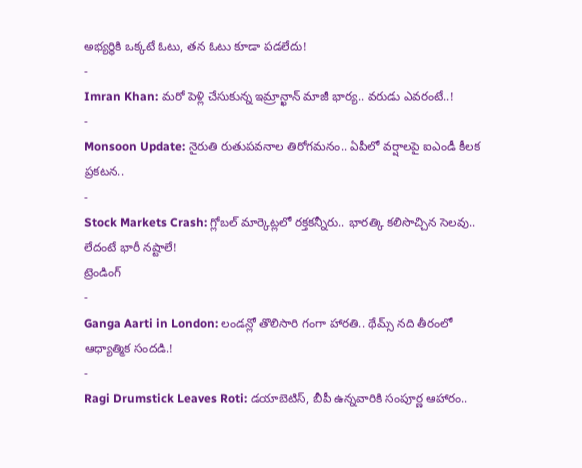అభ్యర్థికి ఒక్కటే ఓటు, తన ఓటు కూడా పడలేదు!
-
Imran Khan: మరో పెళ్లి చేసుకున్న ఇమ్రాన్ఖాన్ మాజీ భార్య.. వరుడు ఎవరంటే..!
-
Monsoon Update: నైరుతి రుతుపవనాల తిరోగమనం.. ఏపీలో వర్షాలపై ఐఎండీ కీలక ప్రకటన..
-
Stock Markets Crash: గ్లోబల్ మార్కెట్లలో రక్తకన్నీరు.. భారత్కి కలిసొచ్చిన సెలవు.. లేదంటే భారీ నష్టాలే!
ట్రెండింగ్
-
Ganga Aarti in London: లండన్లో తొలిసారి గంగా హారతి.. థేమ్స్ నది తీరంలో ఆధ్యాత్మిక సందడి.!
-
Ragi Drumstick Leaves Roti: డయాబెటిస్, బీపీ ఉన్నవారికి సంపూర్ణ ఆహారం..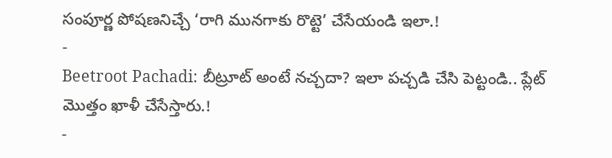సంపూర్ణ పోషణనిచ్చే ‘రాగి మునగాకు రొట్టె’ చేసేయండి ఇలా.!
-
Beetroot Pachadi: బీట్రూట్ అంటే నచ్చదా? ఇలా పచ్చడి చేసి పెట్టండి.. ప్లేట్ మొత్తం ఖాళీ చేసేస్తారు.!
-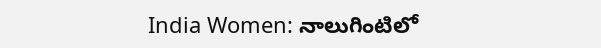India Women: నాలుగింటిలో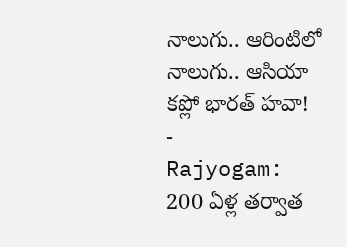నాలుగు.. ఆరింటిలో నాలుగు.. ఆసియా కప్లో భారత్ హవా!
-
Rajyogam: 200 ఏళ్ల తర్వాత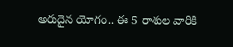అరుదైన యోగం.. ఈ 5 రాశుల వారికి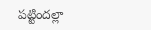పట్టిందల్లా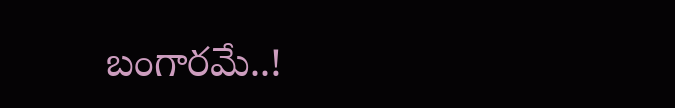బంగారమే..!